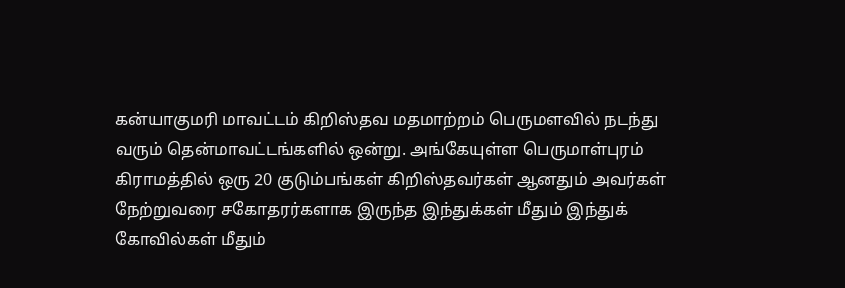கன்யாகுமரி மாவட்டம் கிறிஸ்தவ மதமாற்றம் பெருமளவில் நடந்து வரும் தென்மாவட்டங்களில் ஒன்று. அங்கேயுள்ள பெருமாள்புரம் கிராமத்தில் ஒரு 20 குடும்பங்கள் கிறிஸ்தவர்கள் ஆனதும் அவர்கள் நேற்றுவரை சகோதரர்களாக இருந்த இந்துக்கள் மீதும் இந்துக் கோவில்கள் மீதும்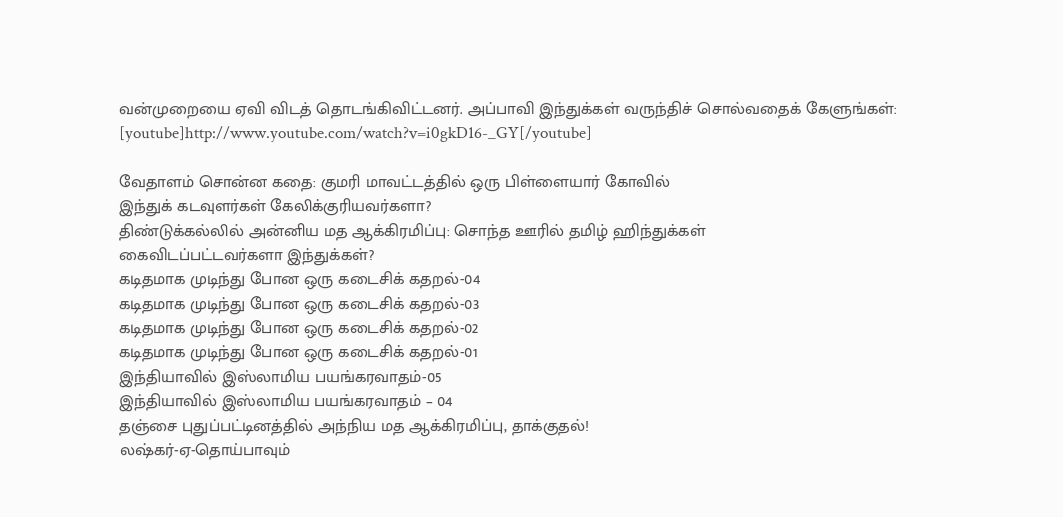வன்முறையை ஏவி விடத் தொடங்கிவிட்டனர். அப்பாவி இந்துக்கள் வருந்திச் சொல்வதைக் கேளுங்கள்:
[youtube]http://www.youtube.com/watch?v=i0gkD16-_GY[/youtube]

வேதாளம் சொன்ன கதை: குமரி மாவட்டத்தில் ஒரு பிள்ளையார் கோவில்
இந்துக் கடவுளர்கள் கேலிக்குரியவர்களா?
திண்டுக்கல்லில் அன்னிய மத ஆக்கிரமிப்பு: சொந்த ஊரில் தமிழ் ஹிந்துக்கள்
கைவிடப்பட்டவர்களா இந்துக்கள்?
கடிதமாக முடிந்து போன ஒரு கடைசிக் கதறல்-04
கடிதமாக முடிந்து போன ஒரு கடைசிக் கதறல்-03
கடிதமாக முடிந்து போன ஒரு கடைசிக் கதறல்-02
கடிதமாக முடிந்து போன ஒரு கடைசிக் கதறல்-01
இந்தியாவில் இஸ்லாமிய பயங்கரவாதம்-05
இந்தியாவில் இஸ்லாமிய பயங்கரவாதம் – 04
தஞ்சை புதுப்பட்டினத்தில் அந்நிய மத ஆக்கிரமிப்பு, தாக்குதல்!
லஷ்கர்-ஏ-தொய்பாவும்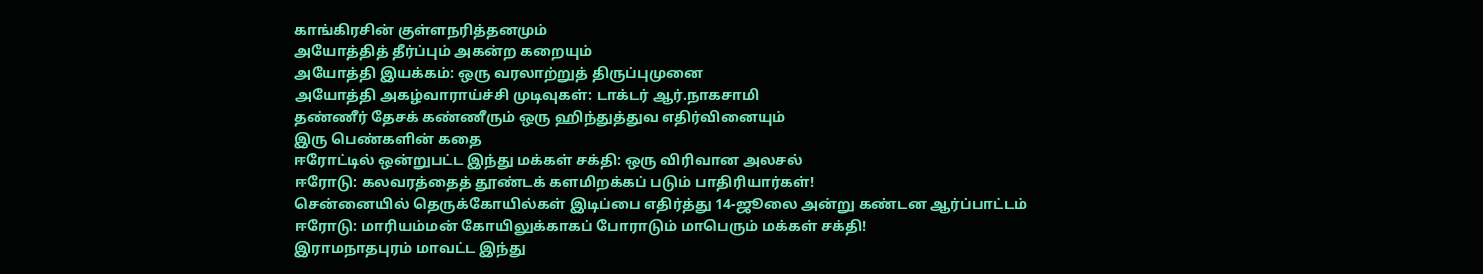காங்கிரசின் குள்ளநரித்தனமும்
அயோத்தித் தீர்ப்பும் அகன்ற கறையும்
அயோத்தி இயக்கம்: ஒரு வரலாற்றுத் திருப்புமுனை
அயோத்தி அகழ்வாராய்ச்சி முடிவுகள்: டாக்டர் ஆர்.நாகசாமி
தண்ணீர் தேசக் கண்ணீரும் ஒரு ஹிந்துத்துவ எதிர்வினையும்
இரு பெண்களின் கதை
ஈரோட்டில் ஒன்றுபட்ட இந்து மக்கள் சக்தி: ஒரு விரிவான அலசல்
ஈரோடு: கலவரத்தைத் தூண்டக் களமிறக்கப் படும் பாதிரியார்கள்!
சென்னையில் தெருக்கோயில்கள் இடிப்பை எதிர்த்து 14-ஜூலை அன்று கண்டன ஆர்ப்பாட்டம்
ஈரோடு: மாரியம்மன் கோயிலுக்காகப் போராடும் மாபெரும் மக்கள் சக்தி!
இராமநாதபுரம் மாவட்ட இந்து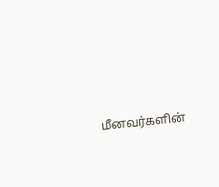மீனவர்களின்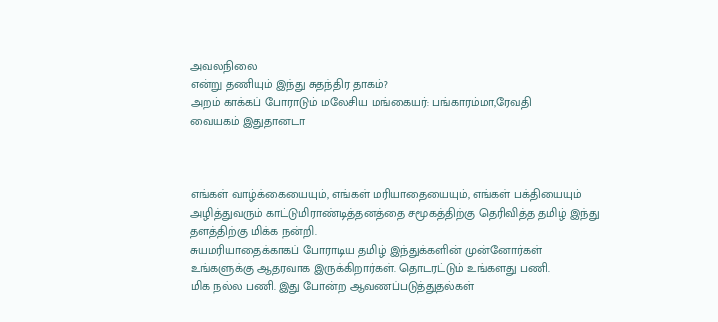அவலநிலை
என்று தணியும் இந்து சுதந்திர தாகம்?
அறம் காக்கப் போராடும் மலேசிய மங்கையர்: பங்காரம்மா,ரேவதி
வையகம் இதுதானடா



எங்கள் வாழ்க்கையையும், எங்கள் மரியாதையையும், எங்கள் பக்தியையும் அழித்துவரும் காட்டுமிராண்டித்தனத்தை சமூகத்திற்கு தெரிவித்த தமிழ் இந்து தளத்திற்கு மிக்க நன்றி.
சுயமரியாதைக்காகப் போராடிய தமிழ் இந்துக்களின் முன்னோர்கள் உங்களுக்கு ஆதரவாக இருக்கிறார்கள். தொடரட்டும் உங்களது பணி.
மிக நல்ல பணி. இது போன்ற ஆவணப்படுத்துதல்கள்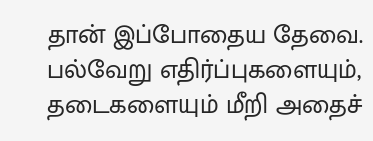தான் இப்போதைய தேவை. பல்வேறு எதிர்ப்புகளையும், தடைகளையும் மீறி அதைச்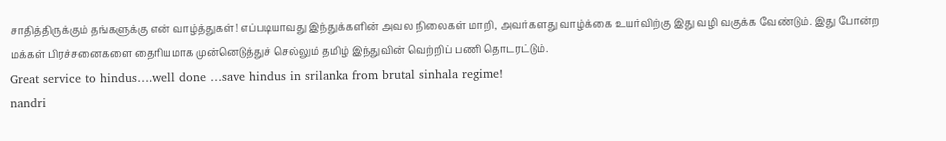சாதித்திருக்கும் தங்களுக்கு என் வாழ்த்துகள்! எப்படியாவது இந்துக்களின் அவல நிலைகள் மாறி, அவர்களது வாழ்க்கை உயர்விற்கு இது வழி வகுக்க வேண்டும். இது போன்ற மக்கள் பிரச்சனைகளை தைரியமாக முன்னெடுத்துச் செல்லும் தமிழ் இந்துவின் வெற்றிப் பணி தொடரட்டும்.
Great service to hindus….well done …save hindus in srilanka from brutal sinhala regime!
nandri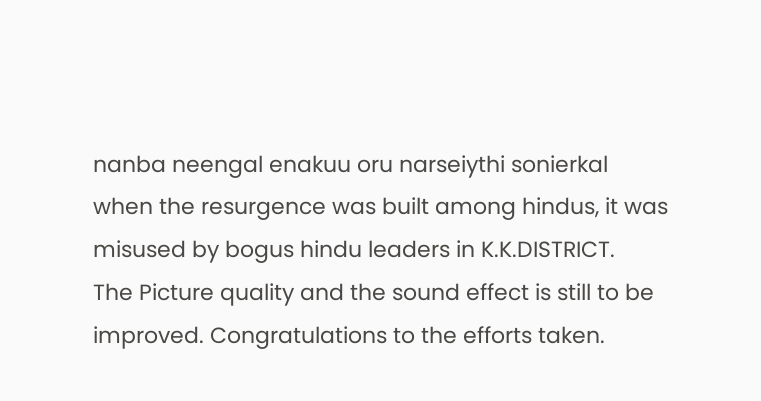nanba neengal enakuu oru narseiythi sonierkal
when the resurgence was built among hindus, it was misused by bogus hindu leaders in K.K.DISTRICT.
The Picture quality and the sound effect is still to be improved. Congratulations to the efforts taken.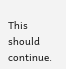This should continue.